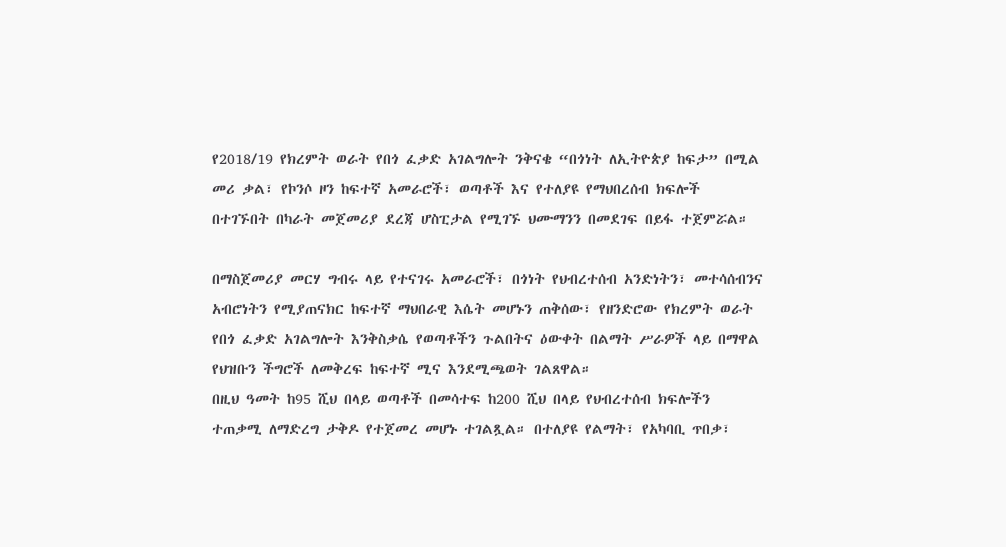የ2018/19 የክረምት ወራት የበጎ ፈቃድ አገልግሎት ንቅናቄ “በጎነት ለኢትዮጵያ ከፍታ” በሚል መሪ ቃል፣ የኮንሶ ዞን ከፍተኛ አመራሮች፣ ወጣቶች እና የተለያዩ የማህበረሰብ ክፍሎች በተገኙበት በካራት መጀመሪያ ደረጃ ሆስፒታል የሚገኙ ህሙማንን በመደገፍ በይፋ ተጀምሯል።

በማስጀመሪያ መርሃ ግብሩ ላይ የተናገሩ አመራሮች፣ በጎነት የህብረተሰብ አንድነትን፣ መተሳሰብንና አብሮነትን የሚያጠናክር ከፍተኛ ማህበራዊ እሴት መሆኑን ጠቅሰው፣ የዘንድሮው የክረምት ወራት የበጎ ፈቃድ አገልግሎት እንቅስቃሴ የወጣቶችን ጉልበትና ዕውቀት በልማት ሥራዎች ላይ በማዋል የህዝቡን ችግሮች ለመቅረፍ ከፍተኛ ሚና እንደሚጫወት ገልጸዋል።
በዚህ ዓመት ከ95 ሺህ በላይ ወጣቶች በመሳተፍ ከ200 ሺህ በላይ የህብረተሰብ ክፍሎችን ተጠቃሚ ለማድረግ ታቅዶ የተጀመረ መሆኑ ተገልጿል። በተለያዩ የልማት፣ የአካባቢ ጥበቃ፣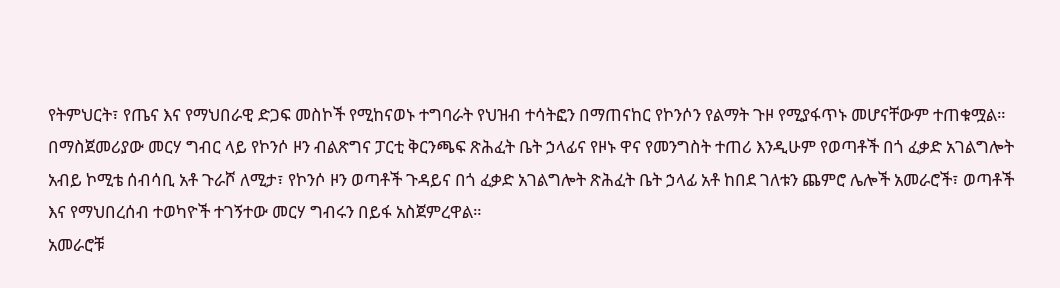የትምህርት፣ የጤና እና የማህበራዊ ድጋፍ መስኮች የሚከናወኑ ተግባራት የህዝብ ተሳትፎን በማጠናከር የኮንሶን የልማት ጉዞ የሚያፋጥኑ መሆናቸውም ተጠቁሟል።
በማስጀመሪያው መርሃ ግብር ላይ የኮንሶ ዞን ብልጽግና ፓርቲ ቅርንጫፍ ጽሕፈት ቤት ኃላፊና የዞኑ ዋና የመንግስት ተጠሪ እንዲሁም የወጣቶች በጎ ፈቃድ አገልግሎት አብይ ኮሚቴ ሰብሳቢ አቶ ጉራሾ ለሚታ፣ የኮንሶ ዞን ወጣቶች ጉዳይና በጎ ፈቃድ አገልግሎት ጽሕፈት ቤት ኃላፊ አቶ ከበደ ገለቱን ጨምሮ ሌሎች አመራሮች፣ ወጣቶች እና የማህበረሰብ ተወካዮች ተገኝተው መርሃ ግብሩን በይፋ አስጀምረዋል።
አመራሮቹ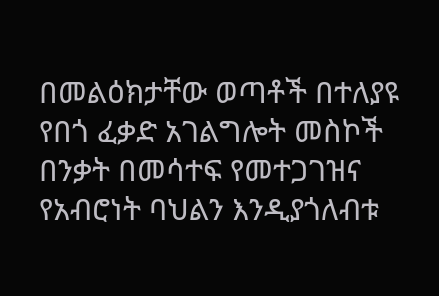በመልዕክታቸው ወጣቶች በተለያዩ የበጎ ፈቃድ አገልግሎት መስኮች በንቃት በመሳተፍ የመተጋገዝና የአብሮነት ባህልን እንዲያጎለብቱ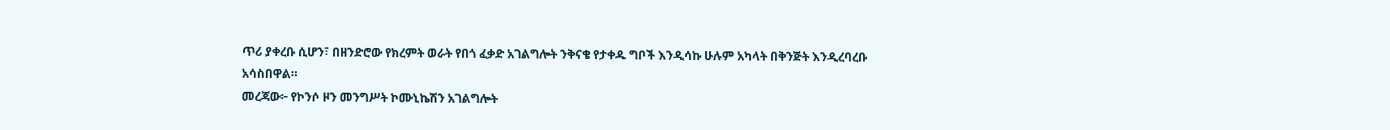ጥሪ ያቀረቡ ሲሆን፣ በዘንድሮው የክረምት ወራት የበጎ ፈቃድ አገልግሎት ንቅናቄ የታቀዱ ግቦች እንዲሳኩ ሁሉም አካላት በቅንጅት እንዲረባረቡ አሳስበዋል።
መረጃው፦ የኮንሶ ዞን መንግሥት ኮሙኒኬሽን አገልግሎት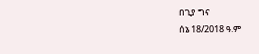በጊያ ግና
ሰኔ 18/2018 ዓ.ም